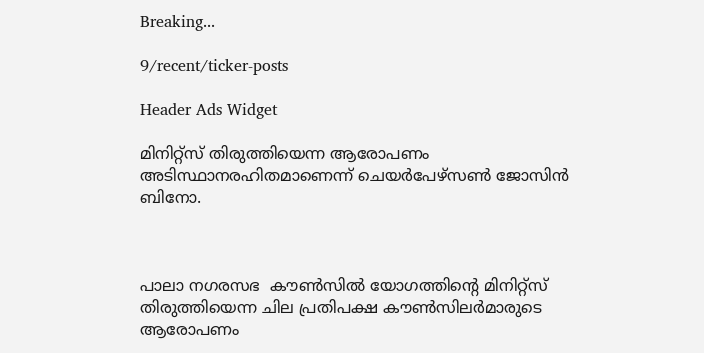Breaking...

9/recent/ticker-posts

Header Ads Widget

മിനിറ്റ്‌സ് തിരുത്തിയെന്ന ആരോപണം അടിസ്ഥാനരഹിതമാണെന്ന് ചെയര്‍പേഴ്‌സണ്‍ ജോസിന്‍ ബിനോ.



പാലാ നഗരസഭ  കൗണ്‍സില്‍ യോഗത്തിന്റെ മിനിറ്റ്‌സ് തിരുത്തിയെന്ന ചില പ്രതിപക്ഷ കൗണ്‍സിലര്‍മാരുടെ ആരോപണം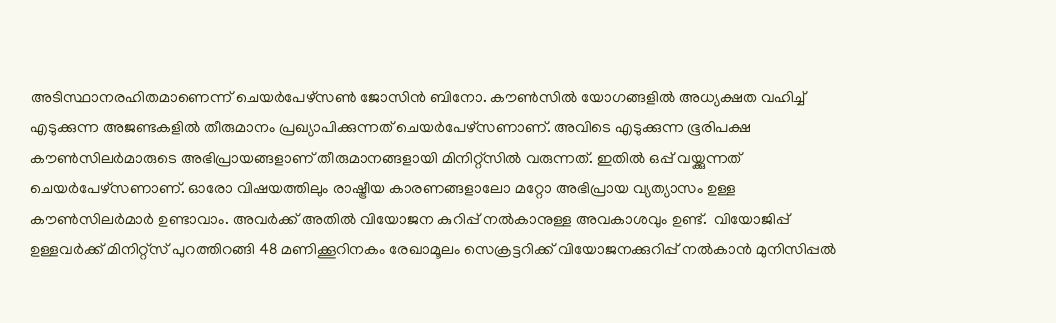അടിസ്ഥാനരഹിതമാണെന്ന് ചെയര്‍പേഴ്‌സണ്‍ ജോസിന്‍ ബിനോ. കൗണ്‍സില്‍ യോഗങ്ങളില്‍ അധ്യക്ഷത വഹിച്ച് എടുക്കുന്ന അജണ്ടകളില്‍ തീരുമാനം പ്രഖ്യാപിക്കുന്നത് ചെയര്‍പേഴ്‌സണാണ്. അവിടെ എടുക്കുന്ന ഭൂരിപക്ഷ കൗണ്‍സിലര്‍മാരുടെ അഭിപ്രായങ്ങളാണ് തീരുമാനങ്ങളായി മിനിറ്റ്‌സില്‍ വരുന്നത്. ഇതില്‍ ഒപ്പ് വയ്ക്കുന്നത് ചെയര്‍പേഴ്‌സണാണ്. ഓരോ വിഷയത്തിലും രാഷ്ട്രീയ കാരണങ്ങളാലോ മറ്റോ അഭിപ്രായ വ്യത്യാസം ഉള്ള കൗണ്‍സിലര്‍മാര്‍ ഉണ്ടാവാം. അവര്‍ക്ക് അതില്‍ വിയോജന കുറിപ്പ് നല്‍കാനുള്ള അവകാശവും ഉണ്ട്.  വിയോജിപ്പ് ഉള്ളവര്‍ക്ക് മിനിറ്റ്‌സ് പുറത്തിറങ്ങി 48 മണിക്കൂറിനകം രേഖാമൂലം സെക്രട്ടറിക്ക് വിയോജനക്കുറിപ്പ് നല്‍കാന്‍ മുനിസിപ്പല്‍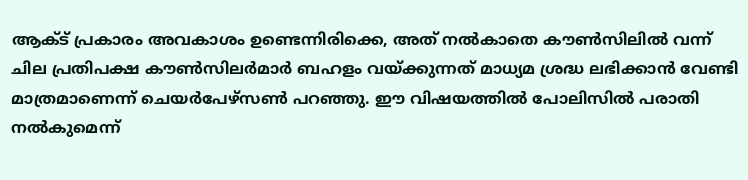ആക്ട് പ്രകാരം അവകാശം ഉണ്ടെന്നിരിക്കെ, അത് നല്‍കാതെ കൗണ്‍സിലില്‍ വന്ന് ചില പ്രതിപക്ഷ കൗണ്‍സിലര്‍മാര്‍ ബഹളം വയ്ക്കുന്നത് മാധ്യമ ശ്രദ്ധ ലഭിക്കാന്‍ വേണ്ടി മാത്രമാണെന്ന് ചെയര്‍പേഴ്‌സണ്‍ പറഞ്ഞു. ഈ വിഷയത്തില്‍ പോലിസില്‍ പരാതി നല്‍കുമെന്ന്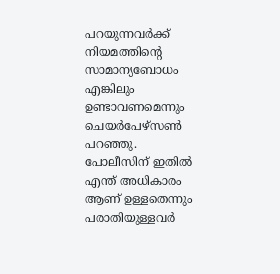പറയുന്നവര്‍ക്ക് നിയമത്തിന്റെ സാമാന്യബോധം എങ്കിലും ഉണ്ടാവണമെന്നും ചെയര്‍പേഴ്‌സണ്‍ പറഞ്ഞു. പോലീസിന് ഇതില്‍ എന്ത് അധികാരം ആണ് ഉള്ളതെന്നും പരാതിയുള്ളവര്‍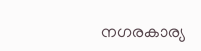നഗരകാര്യ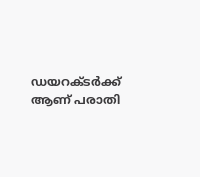ഡയറക്ടര്‍ക്ക് ആണ് പരാതി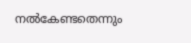നല്‍കേണ്ടതെന്നും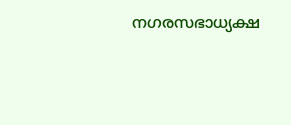നഗരസഭാധ്യക്ഷ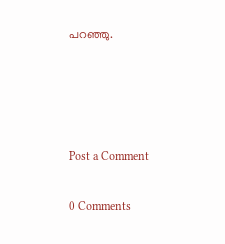പറഞ്ഞു.




Post a Comment

0 Comments